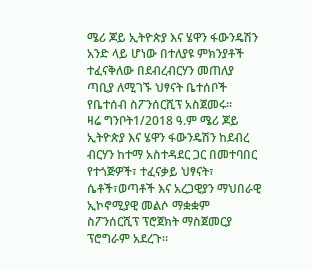ሜሪ ጆይ ኢትዮጵያ እና ሄዋን ፋውንዴሽን አንድ ላይ ሆነው በተለያዩ ምክንያቶች ተፈናቅለው በደብረብርሃን መጠለያ ጣቢያ ለሚገኙ ህፃናት ቤተሰቦች የቤተሰብ ስፖንሰርሺፕ አስጀመሩ።
ዛሬ ግንቦት1/2018 ዓ.ም ሜሪ ጆይ ኢትዮጵያ እና ሄዋን ፋውንዴሽን ከደብረ ብርሃን ከተማ አስተዳደር ጋር በመተባበር የተጎጅዎች፣ ተፈናቃይ ህፃናት፣ ሴቶች፣ወጣቶች እና አረጋዊያን ማህበራዊ ኢኮኖሚያዊ መልሶ ማቋቋም ስፖንሰርሺፕ ፕሮጀክት ማስጀመርያ ፕሮግራም አደረጉ።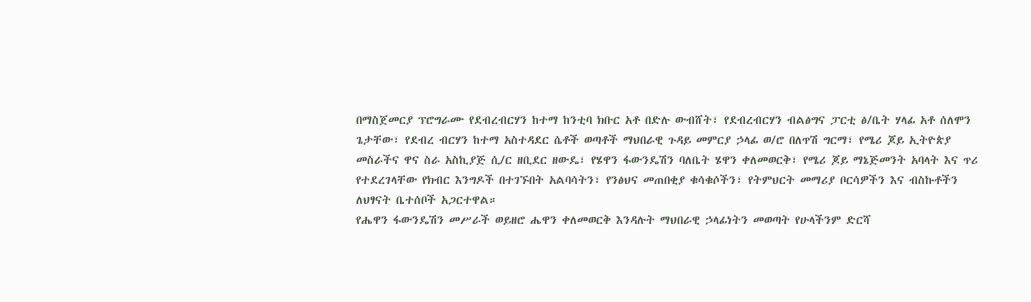በማስጀመርያ ፕሮግራሙ የደብረብርሃን ከተማ ከንቲባ ክቡር አቶ በድሉ ውብሸት፣ የደብረብርሃን ብልፅግና ፓርቲ ፅ/ቤት ሃላፊ አቶ ሰለሞን ጌታቸው፣ የደብረ ብርሃን ከተማ አስተዳደር ሴቶች ወጣቶች ማህበራዊ ጉዳይ መምርያ ኃላፊ ወ/ሮ በለጥሽ ግርማ፣ የሜሪ ጆይ ኢትዮጵያ መስራችና ዋና ስራ አስኪያጅ ሲ/ር ዘቢደር ዘውዴ፣ የሄዋን ፋውንዴሽን ባለቤት ሄዋን ቀለመወርቅ፣ የሜሪ ጆይ ማኔጅመንት አባላት እና ጥሪ የተደረገላቸው የክብር እንግዶች በተገኙበት አልባሳትን፣ የንፅህና መጠበቂያ ቁሳቁሶችን፣ የትምህርት መማሪያ ቦርሳዎችን እና ብስኩቶችን ለህፃናት ቤተሰቦች አጋርተዋል።
የሔዋን ፋውንዴሽን መሥራች ወይዘሮ ሔዋን ቀለመወርቅ እንዳሉት ማህበራዊ ኃላፊነትን መወጣት የሁላችንም ድርሻ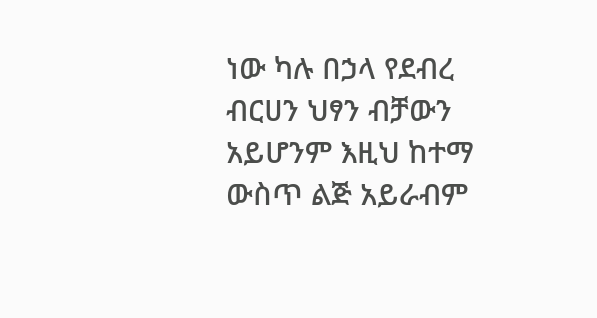ነው ካሉ በኃላ የደብረ ብርሀን ህፃን ብቻውን አይሆንም እዚህ ከተማ ውስጥ ልጅ አይራብም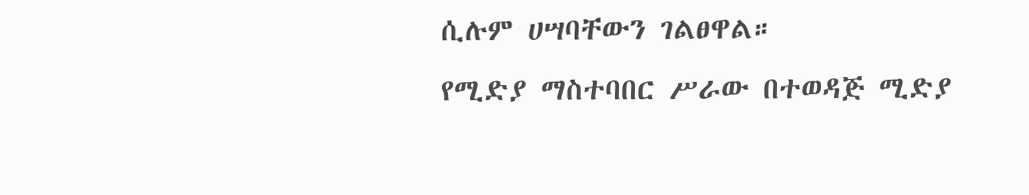ሲሉም ሀሣባቸውን ገልፀዋል።
የሚድያ ማስተባበር ሥራው በተወዳጅ ሚድያ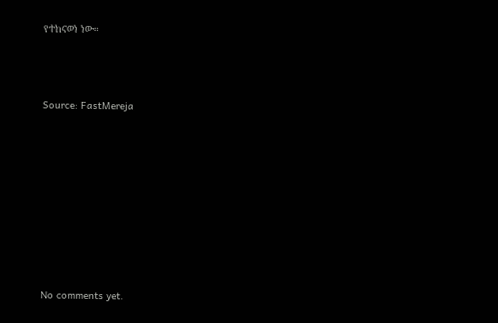የተከናወነ ነው።



Source: FastMereja









No comments yet.